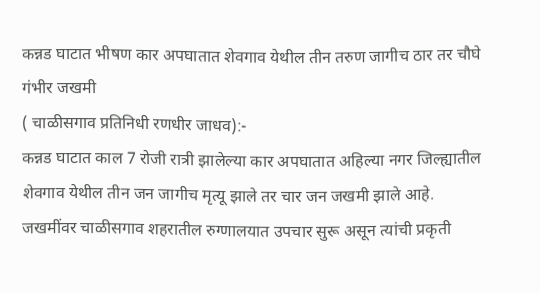कन्नड घाटात भीषण कार अपघातात शेवगाव येथील तीन तरुण जागीच ठार तर चौघे गंभीर जखमी
( चाळीसगाव प्रतिनिधी रणधीर जाधव):-
कन्नड घाटात काल 7 रोजी रात्री झालेल्या कार अपघातात अहिल्या नगर जिल्ह्यातील शेवगाव येथील तीन जन जागीच मृत्यू झाले तर चार जन जखमी झाले आहे. जखमींवर चाळीसगाव शहरातील रुग्णालयात उपचार सुरू असून त्यांची प्रकृती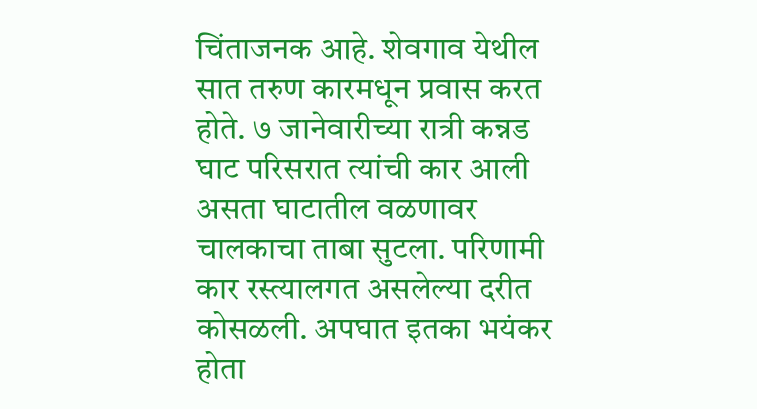चिंताजनक आहे. शेवगाव येथील सात तरुण कारमधून प्रवास करत होते. ७ जानेवारीच्या रात्री कन्नड घाट परिसरात त्यांची कार आली असता घाटातील वळणावर चालकाचा ताबा सुटला. परिणामी कार रस्त्यालगत असलेल्या दरीत कोसळली. अपघात इतका भयंकर होता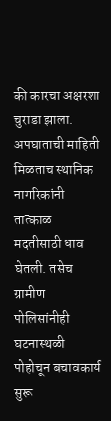की कारचा अक्षरशा चुराडा झाला. अपघाताची माहिती मिळताच स्थानिक नागरिकांनी तात्काळ मदतीसाठी धाव घेतली. तसेच ग्रामीण पोलिसांनीही घटनास्थळी पोहोचून बचावकार्य सुरू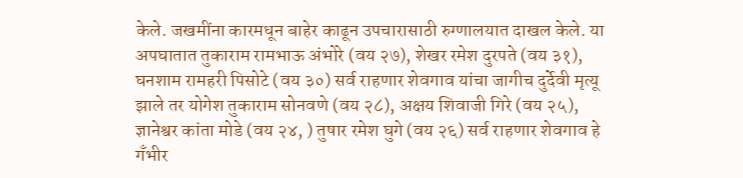केले. जखमींना कारमधून बाहेर काढून उपचारासाठी रुग्णालयात दाखल केले. या अपघातात तुकाराम रामभाऊ अंभोरे (वय २७), शेखर रमेश दुरपते (वय ३१), घनशाम रामहरी पिसोटे (वय ३०) सर्व राहणार शेवगाव यांचा जागीच दुर्देवी मृत्यू झाले तर योगेश तुकाराम सोनवणे (वय २८), अक्षय शिवाजी गिरे (वय २५), ज्ञानेश्वर कांता मोडे (वय २४, ) तुषार रमेश घुगे (वय २६) सर्व राहणार शेवगाव हे गँभीर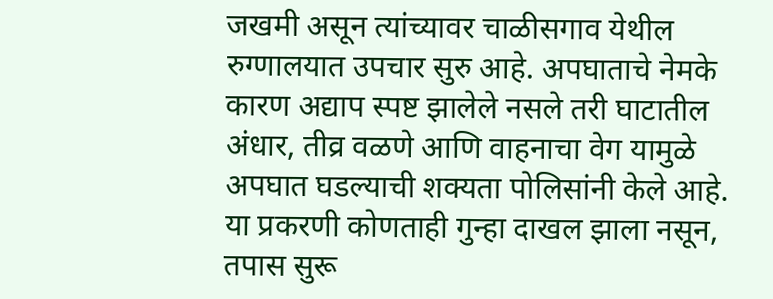जखमी असून त्यांच्यावर चाळीसगाव येथील रुग्णालयात उपचार सुरु आहे. अपघाताचे नेमके कारण अद्याप स्पष्ट झालेले नसले तरी घाटातील अंधार, तीव्र वळणे आणि वाहनाचा वेग यामुळे अपघात घडल्याची शक्यता पोलिसांनी केले आहे. या प्रकरणी कोणताही गुन्हा दाखल झाला नसून, तपास सुरू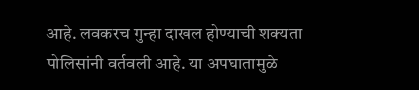आहे. लवकरच गुन्हा दाखल होण्याची शक्यता पोलिसांनी वर्तवली आहे. या अपघातामुळे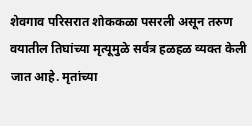शेवगाव परिसरात शोककळा पसरली असून तरुण वयातील तिघांच्या मृत्यूमुळे सर्वत्र हळहळ व्यक्त केली जात आहे. मृतांच्या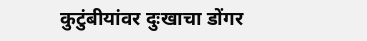कुटुंबीयांवर दुःखाचा डोंगर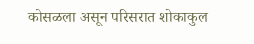कोसळला असून परिसरात शोकाकुल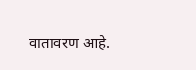वातावरण आहे.